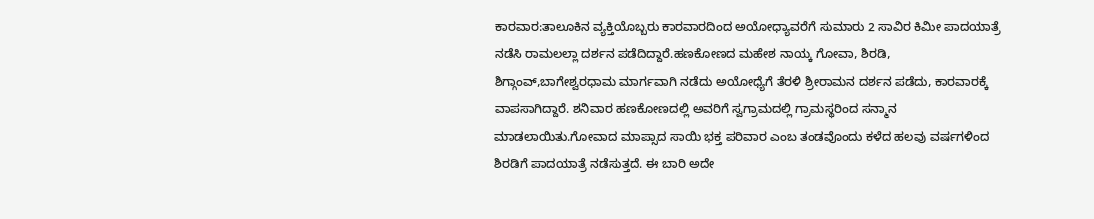ಕಾರವಾರ:ತಾಲೂಕಿನ ವ್ಯಕ್ತಿಯೊಬ್ಬರು ಕಾರವಾರದಿಂದ ಅಯೋಧ್ಯಾವರೆಗೆ ಸುಮಾರು 2 ಸಾವಿರ ಕಿಮೀ ಪಾದಯಾತ್ರೆ ನಡೆಸಿ ರಾಮಲಲ್ಲಾ ದರ್ಶನ ಪಡೆದಿದ್ದಾರೆ.ಹಣಕೋಣದ ಮಹೇಶ ನಾಯ್ಕ ಗೋವಾ, ಶಿರಡಿ, ಶಿಗ್ಗಾಂವ್,ಬಾಗೇಶ್ವರಧಾಮ ಮಾರ್ಗವಾಗಿ ನಡೆದು ಅಯೋಧ್ಯೆಗೆ ತೆರಳಿ ಶ್ರೀರಾಮನ ದರ್ಶನ ಪಡೆದು, ಕಾರವಾರಕ್ಕೆ ವಾಪಸಾಗಿದ್ದಾರೆ. ಶನಿವಾರ ಹಣಕೋಣದಲ್ಲಿ ಅವರಿಗೆ ಸ್ವಗ್ರಾಮದಲ್ಲಿ ಗ್ರಾಮಸ್ಥರಿಂದ ಸನ್ಮಾನ ಮಾಡಲಾಯಿತು.ಗೋವಾದ ಮಾಪ್ಸಾದ ಸಾಯಿ ಭಕ್ತ ಪರಿವಾರ ಎಂಬ ತಂಡವೊಂದು ಕಳೆದ ಹಲವು ವರ್ಷಗಳಿಂದ ಶಿರಡಿಗೆ ಪಾದಯಾತ್ರೆ ನಡೆಸುತ್ತದೆ. ಈ ಬಾರಿ ಅದೇ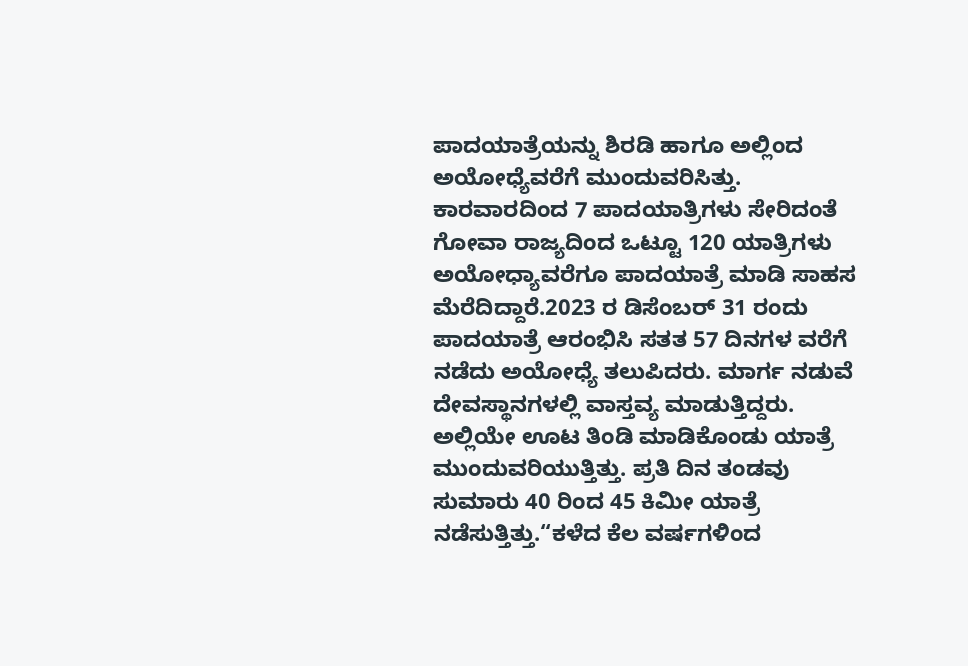ಪಾದಯಾತ್ರೆಯನ್ನು ಶಿರಡಿ ಹಾಗೂ ಅಲ್ಲಿಂದ ಅಯೋಧ್ಯೆವರೆಗೆ ಮುಂದುವರಿಸಿತ್ತು. ಕಾರವಾರದಿಂದ 7 ಪಾದಯಾತ್ರಿಗಳು ಸೇರಿದಂತೆ ಗೋವಾ ರಾಜ್ಯದಿಂದ ಒಟ್ಟೂ 120 ಯಾತ್ರಿಗಳು ಅಯೋಧ್ಯಾವರೆಗೂ ಪಾದಯಾತ್ರೆ ಮಾಡಿ ಸಾಹಸ ಮೆರೆದಿದ್ದಾರೆ.2023 ರ ಡಿಸೆಂಬರ್ 31 ರಂದು ಪಾದಯಾತ್ರೆ ಆರಂಭಿಸಿ ಸತತ 57 ದಿನಗಳ ವರೆಗೆ ನಡೆದು ಅಯೋಧ್ಯೆ ತಲುಪಿದರು. ಮಾರ್ಗ ನಡುವೆ ದೇವಸ್ಥಾನಗಳಲ್ಲಿ ವಾಸ್ತವ್ಯ ಮಾಡುತ್ತಿದ್ದರು. ಅಲ್ಲಿಯೇ ಊಟ ತಿಂಡಿ ಮಾಡಿಕೊಂಡು ಯಾತ್ರೆ ಮುಂದುವರಿಯುತ್ತಿತ್ತು. ಪ್ರತಿ ದಿನ ತಂಡವು ಸುಮಾರು 40 ರಿಂದ 45 ಕಿಮೀ ಯಾತ್ರೆ ನಡೆಸುತ್ತಿತ್ತು.“ಕಳೆದ ಕೆಲ ವರ್ಷಗಳಿಂದ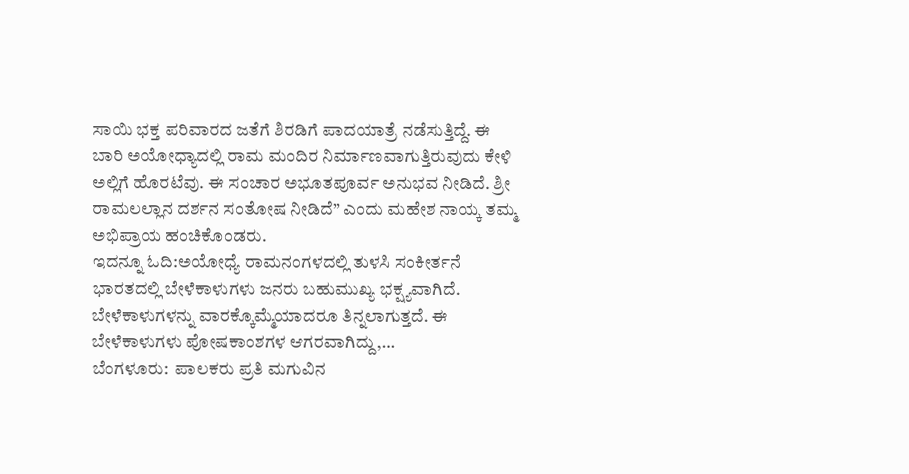ಸಾಯಿ ಭಕ್ತ ಪರಿವಾರದ ಜತೆಗೆ ಶಿರಡಿಗೆ ಪಾದಯಾತ್ರೆ ನಡೆಸುತ್ತಿದ್ದೆ. ಈ ಬಾರಿ ಅಯೋಧ್ಯಾದಲ್ಲಿ ರಾಮ ಮಂದಿರ ನಿರ್ಮಾಣವಾಗುತ್ತಿರುವುದು ಕೇಳಿ ಅಲ್ಲಿಗೆ ಹೊರಟೆವು. ಈ ಸಂಚಾರ ಅಭೂತಪೂರ್ವ ಅನುಭವ ನೀಡಿದೆ. ಶ್ರೀ ರಾಮಲಲ್ಲಾನ ದರ್ಶನ ಸಂತೋಷ ನೀಡಿದೆ” ಎಂದು ಮಹೇಶ ನಾಯ್ಕ ತಮ್ಮ ಅಭಿಪ್ರಾಯ ಹಂಚಿಕೊಂಡರು.
ಇದನ್ನೂ ಓದಿ:ಅಯೋಧ್ಯೆ ರಾಮನಂಗಳದಲ್ಲಿ ತುಳಸಿ ಸಂಕೀರ್ತನೆ
ಭಾರತದಲ್ಲಿ ಬೇಳೆಕಾಳುಗಳು ಜನರು ಬಹುಮುಖ್ಯ ಭಕ್ಷ್ಯವಾಗಿದೆ. ಬೇಳೆಕಾಳುಗಳನ್ನು ವಾರಕ್ಕೊಮ್ಮೆಯಾದರೂ ತಿನ್ನಲಾಗುತ್ತದೆ. ಈ ಬೇಳೆಕಾಳುಗಳು ಪೋಷಕಾಂಶಗಳ ಆಗರವಾಗಿದ್ದು,…
ಬೆಂಗಳೂರು:  ಪಾಲಕರು ಪ್ರತಿ ಮಗುವಿನ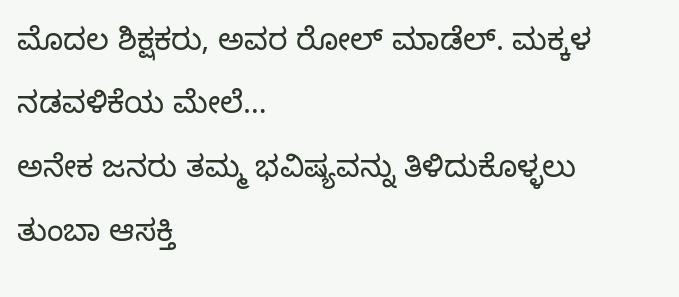ಮೊದಲ ಶಿಕ್ಷಕರು, ಅವರ ರೋಲ್ ಮಾಡೆಲ್. ಮಕ್ಕಳ ನಡವಳಿಕೆಯ ಮೇಲೆ…
ಅನೇಕ ಜನರು ತಮ್ಮ ಭವಿಷ್ಯವನ್ನು ತಿಳಿದುಕೊಳ್ಳಲು ತುಂಬಾ ಆಸಕ್ತಿ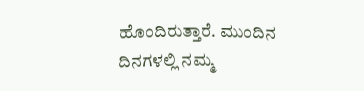ಹೊಂದಿರುತ್ತಾರೆ. ಮುಂದಿನ ದಿನಗಳಲ್ಲಿ ನಮ್ಮ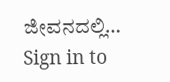ಜೀವನದಲ್ಲಿ…
Sign in to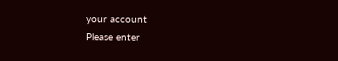your account
Please enter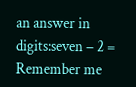an answer in digits:seven − 2 =
Remember me